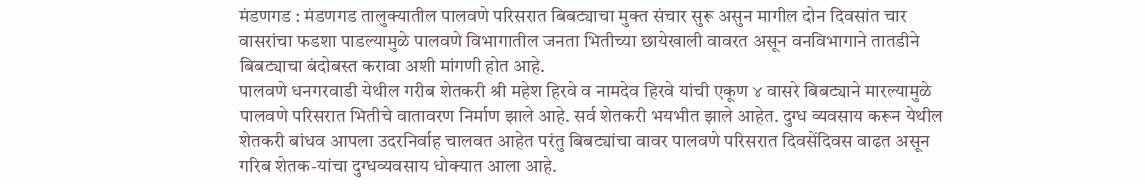मंडणगड : मंडणगड तालुक्यातील पालवणे परिसरात बिबट्याचा मुक्त संचार सुरू असुन मागील दोन दिवसांत चार वासरांचा फडशा पाडल्यामुळे पालवणे विभागातील जनता भितीच्या छायेखाली वावरत असून वनविभागाने तातडीने बिबट्याचा बंदोबस्त करावा अशी मांगणी होत आहे.
पालवणे धनगरवाडी येथील गरीब शेतकरी श्री महेश हिरवे व नामदेव हिरवे यांची एकूण ४ वासरे बिबट्याने मारल्यामुळे पालवणे परिसरात भितीचे वातावरण निर्माण झाले आहे. सर्व शेतकरी भयभीत झाले आहेत. दुग्ध व्यवसाय करून येथील शेतकरी बांधव आपला उदरनिर्वाह चालवत आहेत परंतु बिबट्यांचा वावर पालवणे परिसरात दिवसेंदिवस वाढत असून गरिब शेतक-यांचा दुग्धव्यवसाय धोक्यात आला आहे.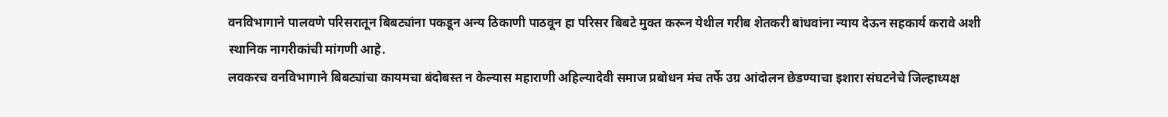वनविभागाने पालवणे परिसरातून बिबट्यांना पकडून अन्य ठिकाणी पाठवून हा परिसर बिबटे मुक्त करून येथील गरीब शेतकरी बांधवांना न्याय देऊन सहकार्य करावे अशी स्थानिक नागरीकांची मांगणी आहे.
लवकरच वनविभागाने बिबट्यांचा कायमचा बंदोबस्त न केल्यास महाराणी अहिल्यादेवी समाज प्रबोधन मंच तर्फे उग्र आंदोलन छेडण्याचा इशारा संघटनेचे जिल्हाध्यक्ष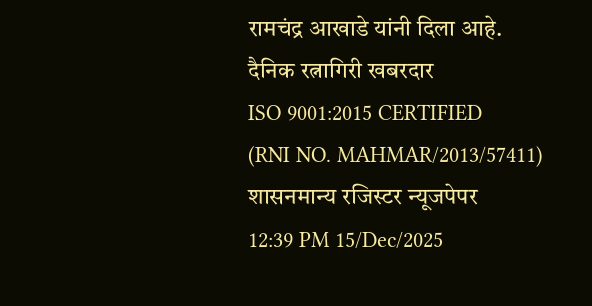रामचंद्र आखाडे यांनी दिला आहे.
दैनिक रत्नागिरी खबरदार
ISO 9001:2015 CERTIFIED
(RNI NO. MAHMAR/2013/57411)
शासनमान्य रजिस्टर न्यूजपेपर
12:39 PM 15/Dec/2025